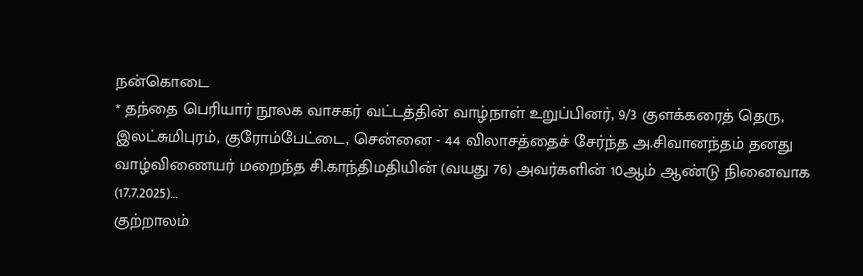நன்கொடை
* தந்தை பெரியார் நூலக வாசகர் வட்டத்தின் வாழ்நாள் உறுப்பினர், 9/3 குளக்கரைத் தெரு, இலட்சுமிபுரம், குரோம்பேட்டை, சென்னை - 44 விலாசத்தைச் சேர்ந்த அ.சிவானந்தம் தனது வாழ்விணையர் மறைந்த சி.காந்திமதியின் (வயது 76) அவர்களின் 10ஆம் ஆண்டு நினைவாக (17.7.2025)…
குற்றாலம்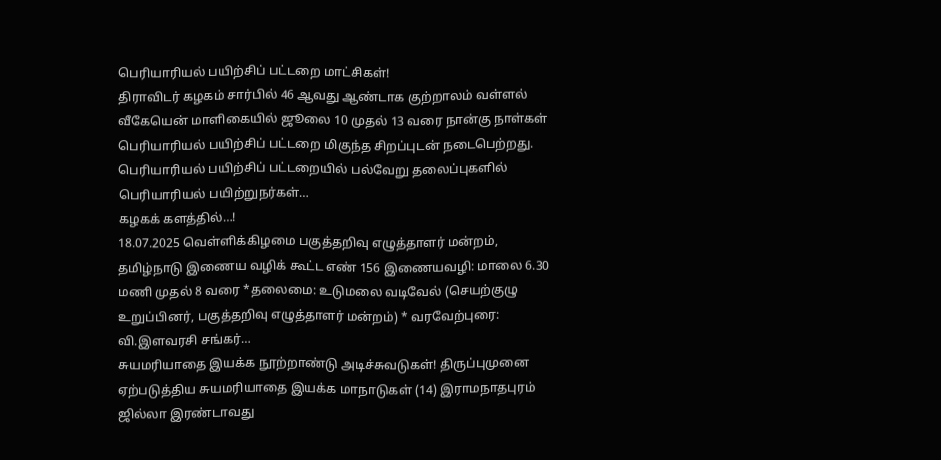பெரியாரியல் பயிற்சிப் பட்டறை மாட்சிகள்!
திராவிடர் கழகம் சார்பில் 46 ஆவது ஆண்டாக குற்றாலம் வள்ளல் வீகேயென் மாளிகையில் ஜூலை 10 முதல் 13 வரை நான்கு நாள்கள் பெரியாரியல் பயிற்சிப் பட்டறை மிகுந்த சிறப்புடன் நடைபெற்றது. பெரியாரியல் பயிற்சிப் பட்டறையில் பல்வேறு தலைப்புகளில் பெரியாரியல் பயிற்றுநர்கள்…
கழகக் களத்தில்…!
18.07.2025 வெள்ளிக்கிழமை பகுத்தறிவு எழுத்தாளர் மன்றம், தமிழ்நாடு இணைய வழிக் கூட்ட எண் 156 இணையவழி: மாலை 6.30 மணி முதல் 8 வரை *தலைமை: உடுமலை வடிவேல் (செயற்குழு உறுப்பினர், பகுத்தறிவு எழுத்தாளர் மன்றம்) * வரவேற்புரை: வி.இளவரசி சங்கர்…
சுயமரியாதை இயக்க நூற்றாண்டு அடிச்சுவடுகள்! திருப்புமுனை ஏற்படுத்திய சுயமரியாதை இயக்க மாநாடுகள் (14) இராமநாதபுரம் ஜில்லா இரண்டாவது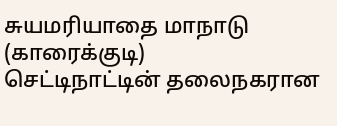சுயமரியாதை மாநாடு (காரைக்குடி)
செட்டிநாட்டின் தலைநகரான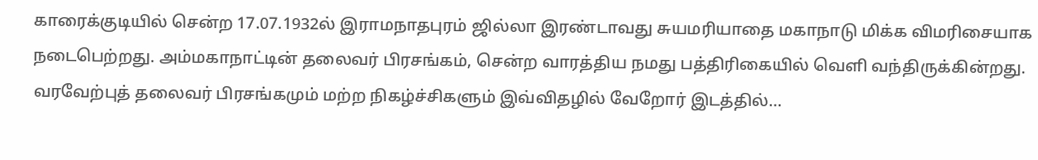காரைக்குடியில் சென்ற 17.07.1932ல் இராமநாதபுரம் ஜில்லா இரண்டாவது சுயமரியாதை மகாநாடு மிக்க விமரிசையாக நடைபெற்றது. அம்மகாநாட்டின் தலைவர் பிரசங்கம், சென்ற வாரத்திய நமது பத்திரிகையில் வெளி வந்திருக்கின்றது. வரவேற்புத் தலைவர் பிரசங்கமும் மற்ற நிகழ்ச்சிகளும் இவ்விதழில் வேறோர் இடத்தில்…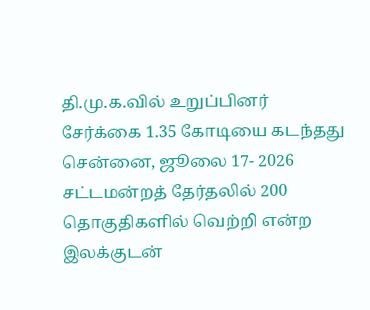தி.மு.க.வில் உறுப்பினர் சேர்க்கை 1.35 கோடியை கடந்தது
சென்னை, ஜூலை 17- 2026 சட்டமன்றத் தேர்தலில் 200 தொகுதிகளில் வெற்றி என்ற இலக்குடன்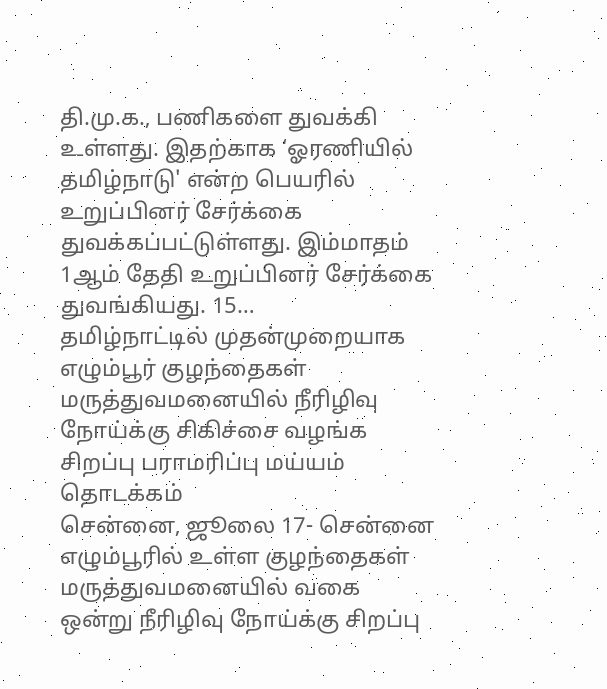தி.மு.க., பணிகளை துவக்கி உள்ளது. இதற்காக ‘ஓரணியில் தமிழ்நாடு' என்ற பெயரில் உறுப்பினர் சேர்க்கை துவக்கப்பட்டுள்ளது. இம்மாதம் 1ஆம் தேதி உறுப்பினர் சேர்க்கை துவங்கியது. 15…
தமிழ்நாட்டில் முதன்முறையாக எழும்பூர் குழந்தைகள் மருத்துவமனையில் நீரிழிவு நோய்க்கு சிகிச்சை வழங்க சிறப்பு பராமரிப்பு மய்யம் தொடக்கம்
சென்னை, ஜூலை 17- சென்னை எழும்பூரில் உள்ள குழந்தைகள் மருத்துவமனையில் வகை ஒன்று நீரிழிவு நோய்க்கு சிறப்பு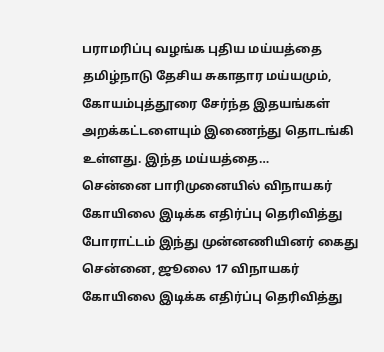பராமரிப்பு வழங்க புதிய மய்யத்தை தமிழ்நாடு தேசிய சுகாதார மய்யமும், கோயம்புத்தூரை சேர்ந்த இதயங்கள் அறக்கட்டளையும் இணைந்து தொடங்கி உள்ளது. இந்த மய்யத்தை…
சென்னை பாரிமுனையில் விநாயகர் கோயிலை இடிக்க எதிர்ப்பு தெரிவித்து போராட்டம் இந்து முன்னணியினர் கைது
சென்னை, ஜூலை 17 விநாயகர் கோயிலை இடிக்க எதிர்ப்பு தெரிவித்து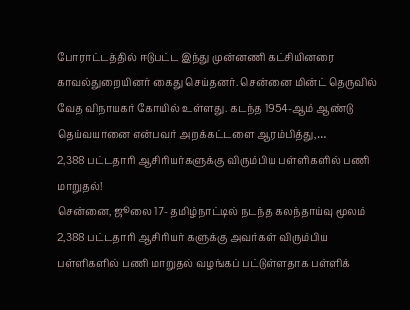போராட்டத்தில் ஈடுபட்ட இந்து முன்னணி கட்சியினரை காவல்துறையினர் கைது செய்தனர். சென்னை மின்ட் தெருவில் வேத விநாயகர் கோயில் உள்ளது. கடந்த 1954-ஆம் ஆண்டு தெய்வயானை என்பவர் அறக்கட்டளை ஆரம்பித்து,…
2,388 பட்டதாரி ஆசிரியர்களுக்கு விரும்பிய பள்ளிகளில் பணி மாறுதல்!
சென்னை, ஜூலை 17- தமிழ்நாட்டில் நடந்த கலந்தாய்வு மூலம் 2,388 பட்டதாரி ஆசிரியர் களுக்கு அவர்கள் விரும்பிய பள்ளிகளில் பணி மாறுதல் வழங்கப் பட்டுள்ளதாக பள்ளிக்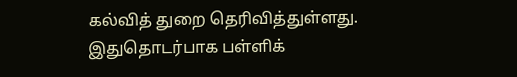கல்வித் துறை தெரிவித்துள்ளது. இதுதொடர்பாக பள்ளிக்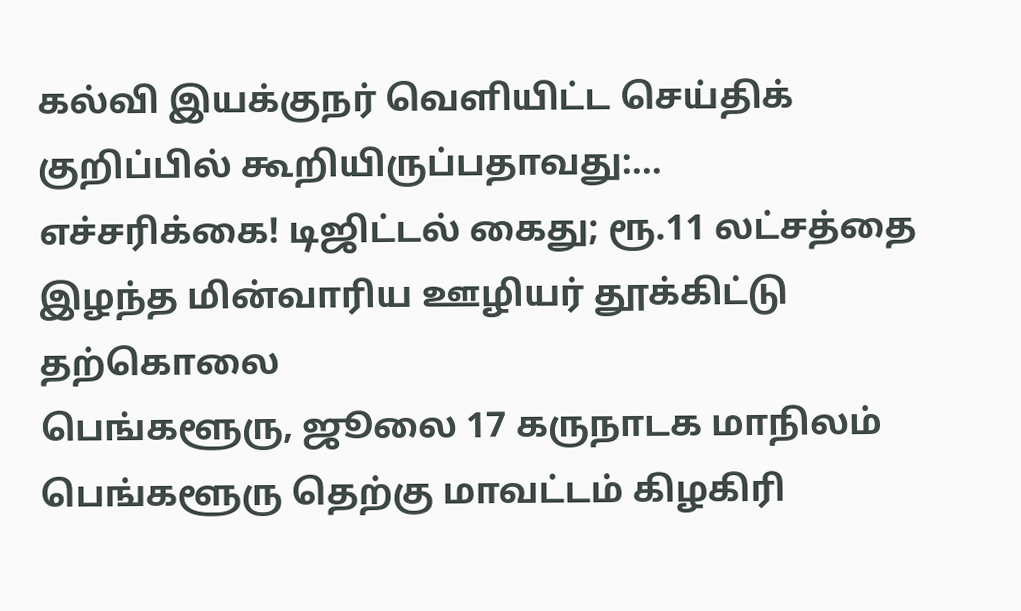கல்வி இயக்குநர் வெளியிட்ட செய்திக் குறிப்பில் கூறியிருப்பதாவது:…
எச்சரிக்கை! டிஜிட்டல் கைது; ரூ.11 லட்சத்தை இழந்த மின்வாரிய ஊழியர் தூக்கிட்டு தற்கொலை
பெங்களூரு, ஜூலை 17 கருநாடக மாநிலம் பெங்களூரு தெற்கு மாவட்டம் கிழகிரி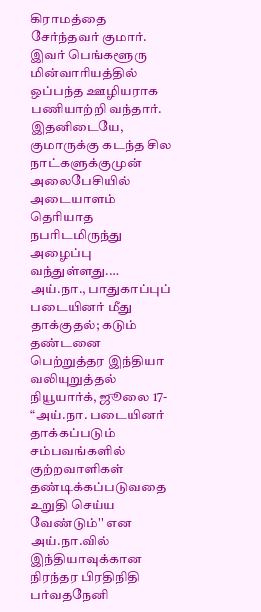கிராமத்தை சேர்ந்தவர் குமார். இவர் பெங்களூரு மின்வாரியத்தில் ஒப்பந்த ஊழியராக பணியாற்றி வந்தார். இதனிடையே, குமாருக்கு கடந்த சில நாட்களுக்குமுன் அலைபேசியில் அடையாளம் தெரியாத நபரிடமிருந்து அழைப்பு வந்துள்ளது.…
அய்.நா., பாதுகாப்புப் படையினர் மீது தாக்குதல்; கடும் தண்டனை பெற்றுத்தர இந்தியா வலியுறுத்தல்
நியூயார்க், ஜூலை 17- “அய்.நா. படையினர் தாக்கப்படும் சம்பவங்களில் குற்றவாளிகள் தண்டிக்கப்படுவதை உறுதி செய்ய வேண்டும்'' என அய்.நா.வில் இந்தியாவுக்கான நிரந்தர பிரதிநிதி பர்வதநேனி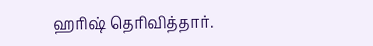ஹரிஷ் தெரிவித்தார்.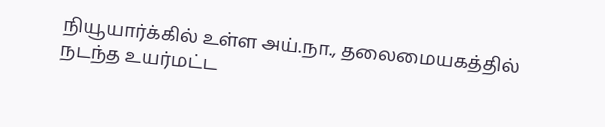நியூயார்க்கில் உள்ள அய்.நா., தலைமையகத்தில் நடந்த உயர்மட்ட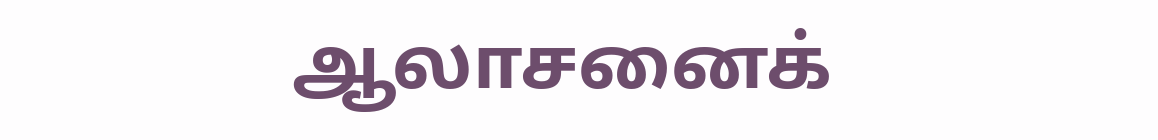ஆலாசனைக்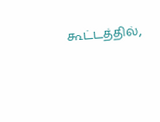கூட்டத்தில்,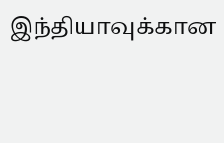இந்தியாவுக்கான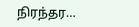நிரந்தர…